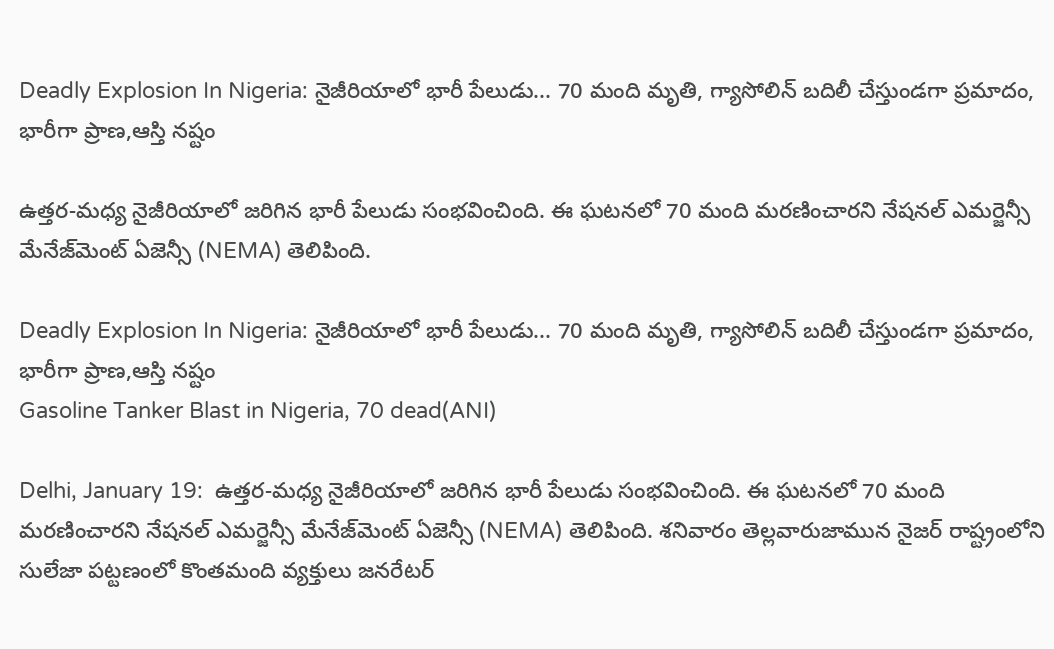Deadly Explosion In Nigeria: నైజీరియాలో భారీ పేలుడు... 70 మంది మృతి, గ్యాసోలిన్ బదిలీ చేస్తుండగా ప్రమాదం, భారీగా ప్రాణ,ఆస్తి నష్టం

ఉత్తర-మధ్య నైజీరియాలో జరిగిన భారీ పేలుడు సంభవించింది. ఈ ఘటనలో 70 మంది మరణించారని నేషనల్ ఎమర్జెన్సీ మేనేజ్‌మెంట్ ఏజెన్సీ (NEMA) తెలిపింది.

Deadly Explosion In Nigeria: నైజీరియాలో భారీ పేలుడు... 70 మంది మృతి, గ్యాసోలిన్ బదిలీ చేస్తుండగా ప్రమాదం, భారీగా ప్రాణ,ఆస్తి నష్టం
Gasoline Tanker Blast in Nigeria, 70 dead(ANI)

Delhi, January 19:  ఉత్తర-మధ్య నైజీరియాలో జరిగిన భారీ పేలుడు సంభవించింది. ఈ ఘటనలో 70 మంది మరణించారని నేషనల్ ఎమర్జెన్సీ మేనేజ్‌మెంట్ ఏజెన్సీ (NEMA) తెలిపింది. శనివారం తెల్లవారుజామున నైజర్ రాష్ట్రంలోని సులేజా పట్టణంలో కొంతమంది వ్యక్తులు జనరేటర్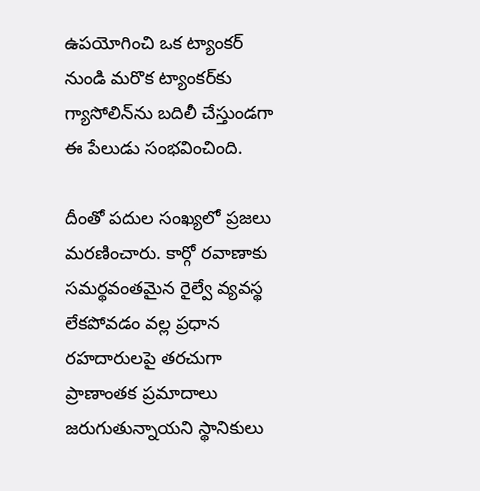ఉపయోగించి ఒక ట్యాంకర్ నుండి మరొక ట్యాంకర్‌కు గ్యాసోలిన్‌ను బదిలీ చేస్తుండగా ఈ పేలుడు సంభవించింది.

దీంతో పదుల సంఖ్యలో ప్రజలు మరణించారు. కార్గో రవాణాకు సమర్థవంతమైన రైల్వే వ్యవస్థ లేకపోవడం వల్ల ప్రధాన రహదారులపై తరచుగా ప్రాణాంతక ప్రమాదాలు జరుగుతున్నాయని స్థానికులు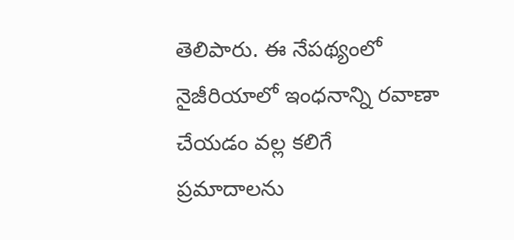తెలిపారు. ఈ నేపథ్యంలో నైజీరియాలో ఇంధనాన్ని రవాణా చేయడం వల్ల కలిగే ప్రమాదాలను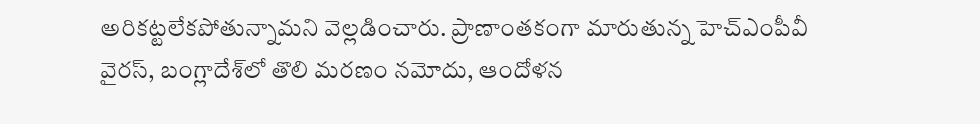అరికట్టలేకపోతున్నామని వెల్లడించారు. ప్రాణాంతకంగా మారుతున్న హెచ్‌ఎంపీవీ వైరస్‌, బంగ్లాదేశ్‌లో తొలి మరణం నమోదు, ఆందోళన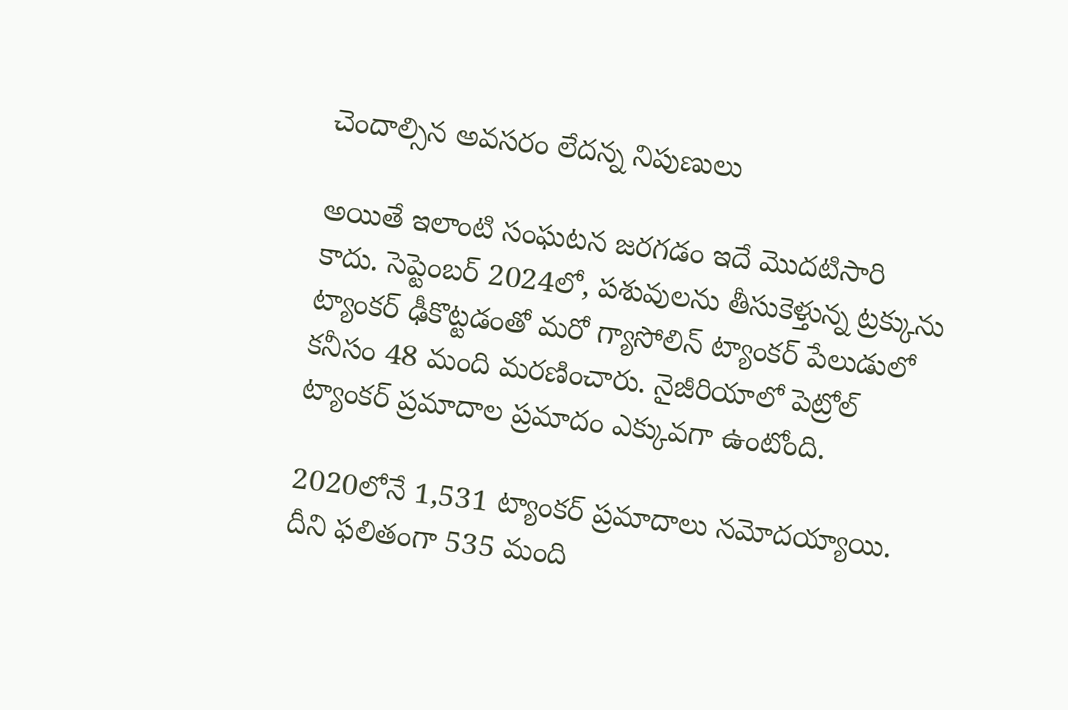చెందాల్సిన అవసరం లేదన్న నిపుణులు

అయితే ఇలాంటి సంఘటన జరగడం ఇదే మొదటిసారి కాదు. సెప్టెంబర్ 2024లో, పశువులను తీసుకెళ్తున్న ట్రక్కును ట్యాంకర్ ఢీకొట్టడంతో మరో గ్యాసోలిన్ ట్యాంకర్ పేలుడులో కనీసం 48 మంది మరణించారు. నైజీరియాలో పెట్రోల్ ట్యాంకర్ ప్రమాదాల ప్రమాదం ఎక్కువగా ఉంటోంది.

2020లోనే 1,531 ట్యాంకర్ ప్రమాదాలు నమోదయ్యాయి. దీని ఫలితంగా 535 మంది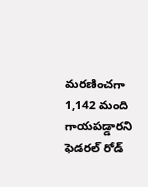మరణించగా 1,142 మంది గాయపడ్డారని ఫెడరల్ రోడ్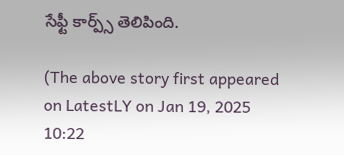సేఫ్టీ కార్ప్స్ తెలిపింది.

(The above story first appeared on LatestLY on Jan 19, 2025 10:22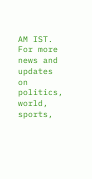AM IST. For more news and updates on politics, world, sports,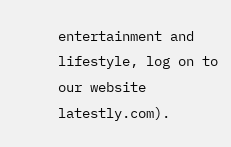entertainment and lifestyle, log on to our website latestly.com).